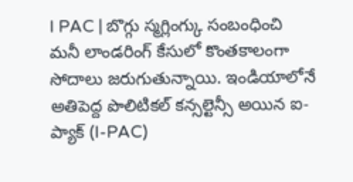I PAC | బొగ్గు స్మగ్లింగ్కు సంబంధించి మనీ లాండరింగ్ కేసులో కొంతకాలంగా సోదాలు జరుగుతున్నాయి. ఇండియాలోనే అతిపెద్ద పొలిటికల్ కన్సల్టెన్సీ అయిన ఐ-ప్యాక్ (I-PAC)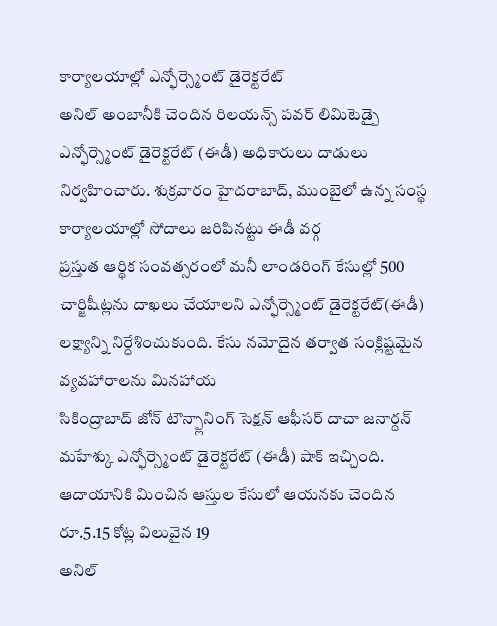కార్యాలయాల్లో ఎన్ఫోర్స్మెంట్ డైరెక్టరేట్
అనిల్ అంబానీకి చెందిన రిలయన్స్ పవర్ లిమిటెడ్పై ఎన్ఫోర్స్మెంట్ డైరెక్టరేట్ (ఈడీ) అధికారులు దాడులు నిర్వహించారు. శుక్రవారం హైదరాబాద్, ముంబైలో ఉన్న సంస్థ కార్యాలయాల్లో సోదాలు జరిపినట్టు ఈడీ వర్గ
ప్రస్తుత ఆర్థిక సంవత్సరంలో మనీ లాండరింగ్ కేసుల్లో 500 చార్జిషీట్లను దాఖలు చేయాలని ఎన్ఫోర్స్మెంట్ డైరెక్టరేట్(ఈడీ) లక్ష్యాన్ని నిర్దేశించుకుంది. కేసు నమోదైన తర్వాత సంక్లిష్టమైన వ్యవహారాలను మినహాయ
సికింద్రాబాద్ జోన్ టౌన్ప్లానింగ్ సెక్షన్ ఆఫీసర్ దాచా జనార్దన్ మహేశ్కు ఎన్ఫోర్స్మెంట్ డైరెక్టరేట్ (ఈడీ) షాక్ ఇచ్చింది. ఆదాయానికి మించిన ఆస్తుల కేసులో ఆయనకు చెందిన రూ.5.15 కోట్ల విలువైన 19
అనిల్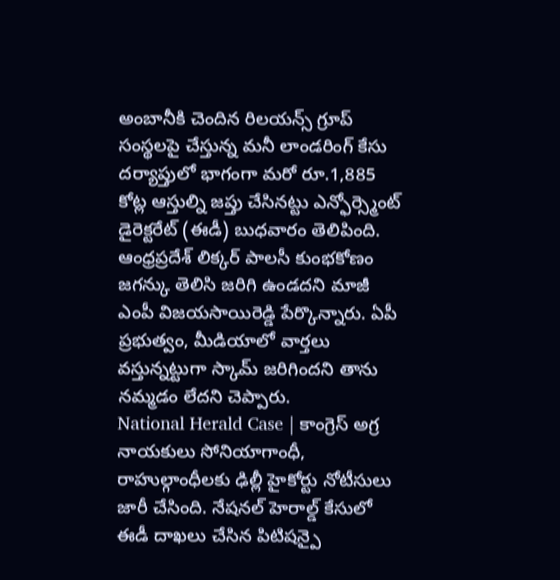అంబానీకి చెందిన రిలయన్స్ గ్రూప్ సంస్థలపై చేస్తున్న మనీ లాండరింగ్ కేసు దర్యాప్తులో భాగంగా మరో రూ.1,885 కోట్ల ఆస్తుల్ని జప్తు చేసినట్టు ఎన్ఫోర్స్మెంట్ డైరెక్టరేట్ (ఈడీ) బుధవారం తెలిపింది.
ఆంధ్రప్రదేశ్ లిక్కర్ పాలసీ కుంభకోణం జగన్కు తెలిసి జరిగి ఉండదని మాజీ ఎంపీ విజయసాయిరెడ్డి పేర్కొన్నారు. ఏపీ ప్రభుత్వం, మీడియాలో వార్తలు వస్తున్నట్టుగా స్కామ్ జరిగిందని తాను నమ్మడం లేదని చెప్పారు.
National Herald Case | కాంగ్రెస్ అగ్ర నాయకులు సోనియాగాంధీ, రాహుల్గాంధీలకు ఢిల్లీ హైకోర్టు నోటీసులు జారీ చేసింది. నేషనల్ హెరాల్డ్ కేసులో ఈడీ దాఖలు చేసిన పిటిషన్పై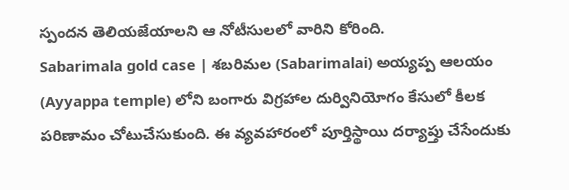స్పందన తెలియజేయాలని ఆ నోటీసులలో వారిని కోరింది.
Sabarimala gold case | శబరిమల (Sabarimalai) అయ్యప్ప ఆలయం (Ayyappa temple) లోని బంగారు విగ్రహాల దుర్వినియోగం కేసులో కీలక పరిణామం చోటుచేసుకుంది. ఈ వ్యవహారంలో పూర్తిస్థాయి దర్యాప్తు చేసేందుకు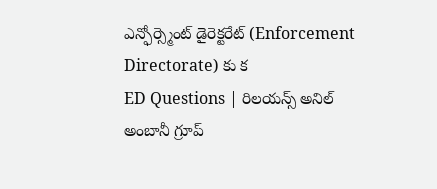ఎన్ఫోర్స్మెంట్ డైరెక్టరేట్ (Enforcement Directorate) కు క
ED Questions | రిలయన్స్ అనిల్ అంబానీ గ్రూప్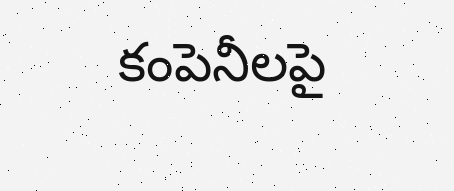కంపెనీలపై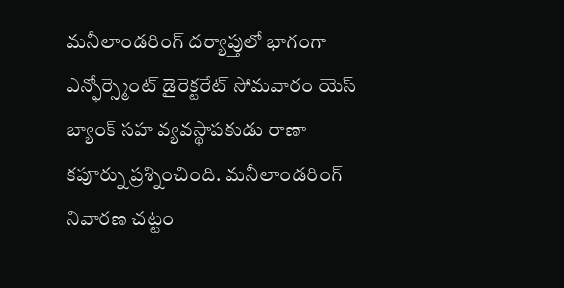మనీలాండరింగ్ దర్యాప్తులో భాగంగా ఎన్ఫోర్స్మెంట్ డైరెక్టరేట్ సోమవారం యెస్ బ్యాంక్ సహ వ్యవస్థాపకుడు రాణా కపూర్ను ప్రశ్నించింది. మనీలాండరింగ్ నివారణ చట్టం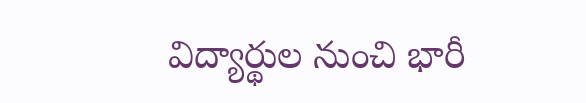విద్యార్థుల నుంచి భారీ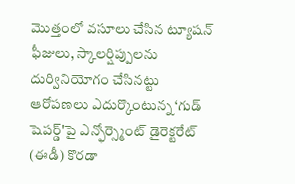మొత్తంలో వసూలు చేసిన ట్యూషన్ ఫీజులు, స్కాలర్షిప్పులను దుర్వినియోగం చేసినట్టు ఆరోపణలు ఎదుర్కొంటున్న ‘గుడ్ షెపర్డ్'పై ఎన్ఫోర్స్మెంట్ డైరెక్టరేట్ (ఈడీ) కొరడా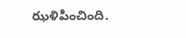ఝళిపించింది.